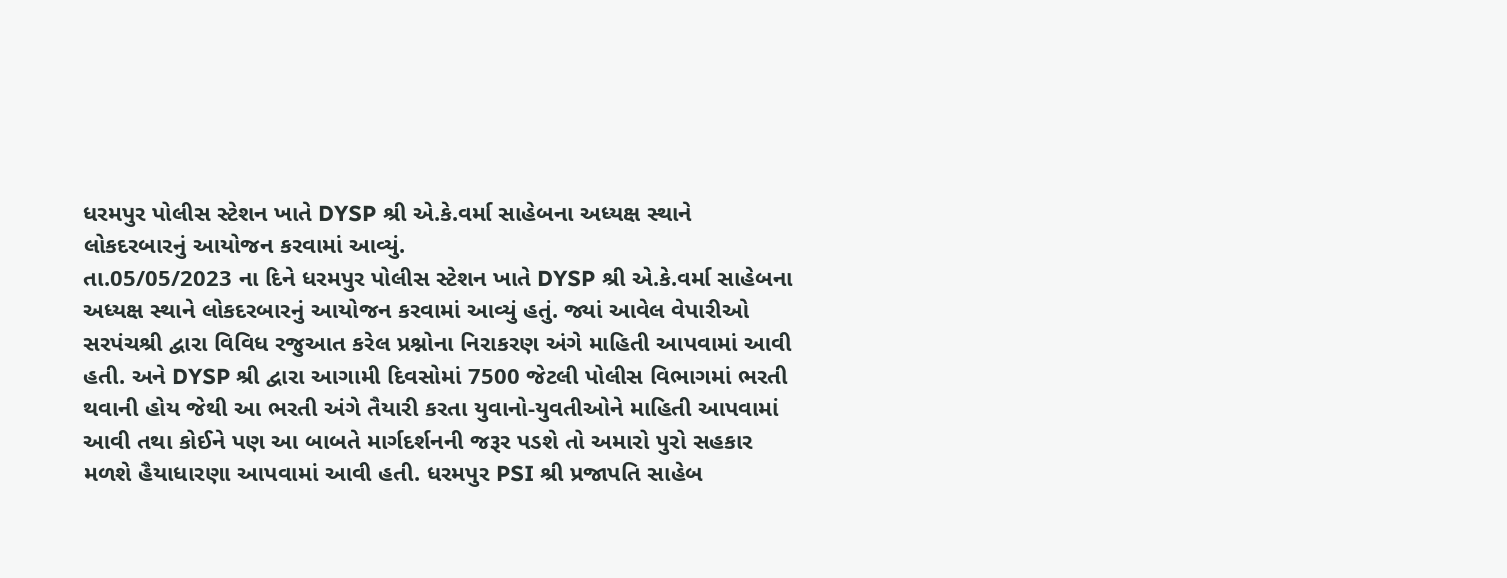ધરમપુર પોલીસ સ્ટેશન ખાતે DYSP શ્રી એ.કે.વર્મા સાહેબના અધ્યક્ષ સ્થાને લોકદરબારનું આયોજન કરવામાં આવ્યું.
તા.05/05/2023 ના દિને ધરમપુર પોલીસ સ્ટેશન ખાતે DYSP શ્રી એ.કે.વર્મા સાહેબના અધ્યક્ષ સ્થાને લોકદરબારનું આયોજન કરવામાં આવ્યું હતું. જ્યાં આવેલ વેપારીઓ સરપંચશ્રી દ્વારા વિવિધ રજુઆત કરેલ પ્રશ્નોના નિરાકરણ અંગે માહિતી આપવામાં આવી હતી. અને DYSP શ્રી દ્વારા આગામી દિવસોમાં 7500 જેટલી પોલીસ વિભાગમાં ભરતી થવાની હોય જેથી આ ભરતી અંગે તૈયારી કરતા યુવાનો-યુવતીઓને માહિતી આપવામાં આવી તથા કોઈને પણ આ બાબતે માર્ગદર્શનની જરૂર પડશે તો અમારો પુરો સહકાર મળશે હૈયાધારણા આપવામાં આવી હતી. ધરમપુર PSI શ્રી પ્રજાપતિ સાહેબ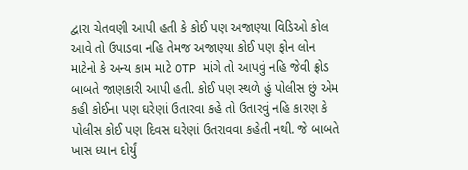દ્વારા ચેતવણી આપી હતી કે કોઈ પણ અજાણ્યા વિડિઓ કોલ આવે તો ઉપાડવા નહિ તેમજ અજાણ્યા કોઈ પણ ફોન લોન માટેનો કે અન્ય કામ માટે OTP માંગે તો આપવું નહિ જેવી ફ્રોડ બાબતે જાણકારી આપી હતી. કોઈ પણ સ્થળે હું પોલીસ છું એમ કહી કોઈના પણ ઘરેણાં ઉતારવા કહે તો ઉતારવું નહિ કારણ કે પોલીસ કોઈ પણ દિવસ ઘરેણાં ઉતરાવવા કહેતી નથી. જે બાબતે ખાસ ધ્યાન દોર્યું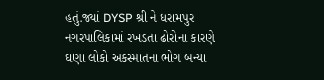હતું.જ્યાં DYSP શ્રી ને ધરામપુર નગરપાલિકામાં રખડતા ઢોરોના કારણે ઘણા લોકો અકસ્માતના ભોગ બન્યા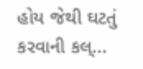હોય જેથી ઘટતું કરવાની કલ્...